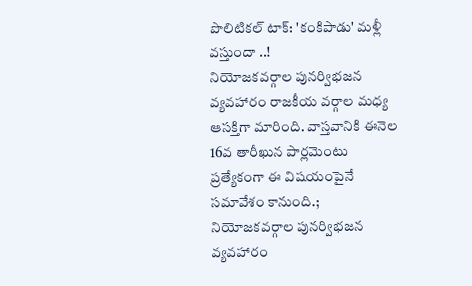పొలిటికల్ టాక్: 'కంకిపాడు' మళ్లీ వస్తుందా ..!
నియోజకవర్గాల పునర్విభజన వ్యవహారం రాజకీయ వర్గాల మధ్య ఆసక్తిగా మారింది. వాస్తవానికి ఈనెల 16వ తారీఖున పార్లమెంటు ప్రత్యేకంగా ఈ విషయంపైనే సమావేశం కానుంది.;
నియోజకవర్గాల పునర్విభజన వ్యవహారం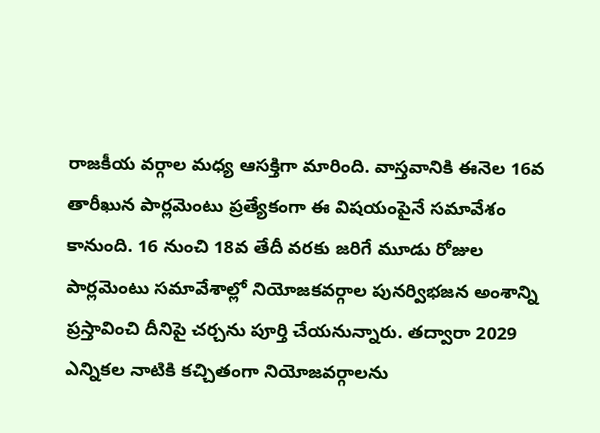రాజకీయ వర్గాల మధ్య ఆసక్తిగా మారింది. వాస్తవానికి ఈనెల 16వ తారీఖున పార్లమెంటు ప్రత్యేకంగా ఈ విషయంపైనే సమావేశం కానుంది. 16 నుంచి 18వ తేదీ వరకు జరిగే మూడు రోజుల పార్లమెంటు సమావేశాల్లో నియోజకవర్గాల పునర్విభజన అంశాన్ని ప్రస్తావించి దీనిపై చర్చను పూర్తి చేయనున్నారు. తద్వారా 2029 ఎన్నికల నాటికి కచ్చితంగా నియోజవర్గాలను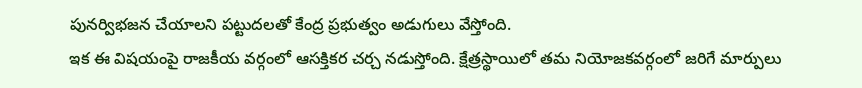పునర్విభజన చేయాలని పట్టుదలతో కేంద్ర ప్రభుత్వం అడుగులు వేస్తోంది.
ఇక ఈ విషయంపై రాజకీయ వర్గంలో ఆసక్తికర చర్చ నడుస్తోంది. క్షేత్రస్థాయిలో తమ నియోజకవర్గంలో జరిగే మార్పులు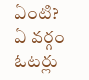ఏంటి? ఏ వర్గం ఓటర్లు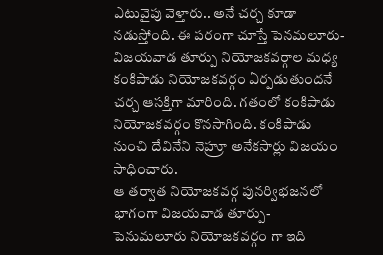ఎటువైపు వెళ్తారు.. అనే చర్చ కూడా నడుస్తోంది. ఈ పరంగా చూస్తే పెనమలూరు- విజయవాడ తూర్పు నియోజకవర్గాల మధ్య కంకిపాడు నియోజకవర్గం ఏర్పడుతుందనే చర్చ ఆసక్తిగా మారింది. గతంలో కంకిపాడు నియోజకవర్గం కొనసాగింది. కంకిపాడు నుంచి దేవినేని నెహ్రూ అనేకసార్లు విజయం సాధించారు.
ఆ తర్వాత నియోజకవర్గ పునర్విభజనలో భాగంగా విజయవాడ తూర్పు- పెనుమలూరు నియోజకవర్గం గా ఇది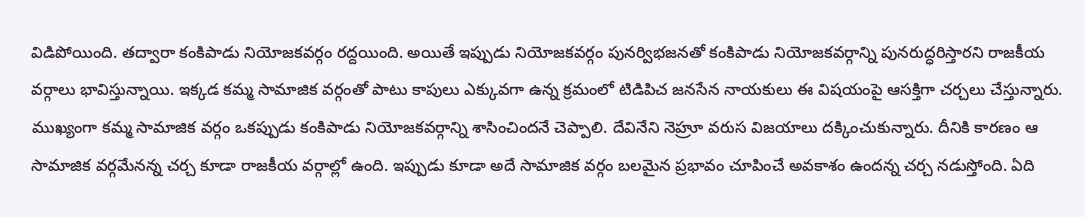విడిపోయింది. తద్వారా కంకిపాడు నియోజకవర్గం రద్దయింది. అయితే ఇప్పుడు నియోజకవర్గం పునర్విభజనతో కంకిపాడు నియోజకవర్గాన్ని పునరుద్ధరిస్తారని రాజకీయ వర్గాలు భావిస్తున్నాయి. ఇక్కడ కమ్మ సామాజిక వర్గంతో పాటు కాపులు ఎక్కువగా ఉన్న క్రమంలో టిడిపిచ జనసేన నాయకులు ఈ విషయంపై ఆసక్తిగా చర్చలు చేస్తున్నారు.
ముఖ్యంగా కమ్మ సామాజిక వర్గం ఒకప్పుడు కంకిపాడు నియోజకవర్గాన్ని శాసించిందనే చెప్పాలి. దేవినేని నెహ్రూ వరుస విజయాలు దక్కించుకున్నారు. దీనికి కారణం ఆ సామాజిక వర్గమేనన్న చర్చ కూడా రాజకీయ వర్గాల్లో ఉంది. ఇప్పుడు కూడా అదే సామాజిక వర్గం బలమైన ప్రభావం చూపించే అవకాశం ఉందన్న చర్చ నడుస్తోంది. ఏది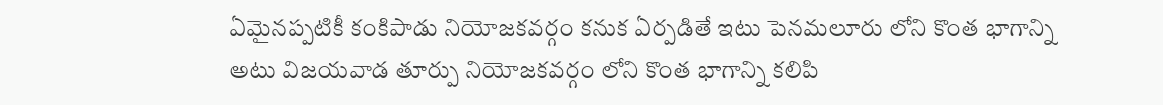ఏమైనప్పటికీ కంకిపాడు నియోజకవర్గం కనుక ఏర్పడితే ఇటు పెనమలూరు లోని కొంత భాగాన్ని అటు విజయవాడ తూర్పు నియోజకవర్గం లోని కొంత భాగాన్ని కలిపి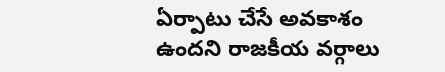ఏర్పాటు చేసే అవకాశం ఉందని రాజకీయ వర్గాలు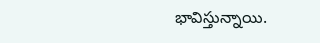భావిస్తున్నాయి.